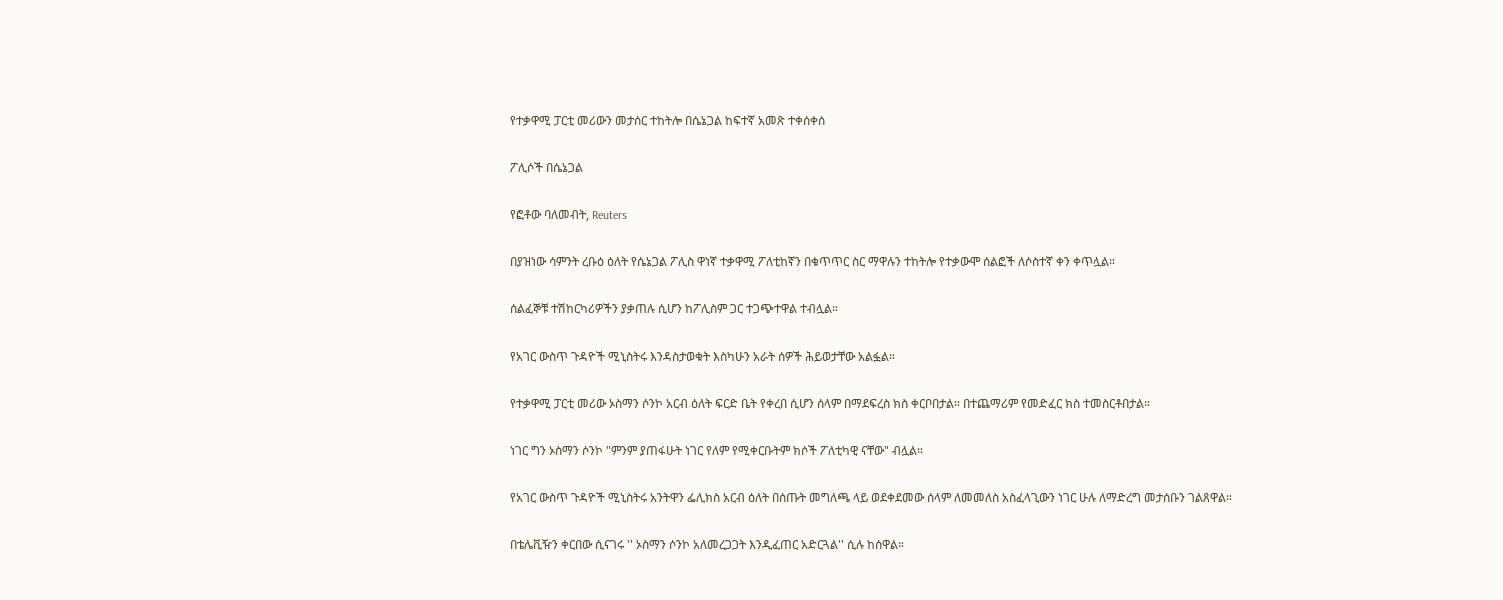የተቃዋሚ ፓርቲ መሪውን መታሰር ተከትሎ በሴኔጋል ከፍተኛ አመጽ ተቀሰቀሰ

ፖሊሶች በሴኔጋል

የፎቶው ባለመብት, Reuters

በያዝነው ሳምንት ረቡዕ ዕለት የሴኔጋል ፖሊስ ዋነኛ ተቃዋሚ ፖለቲከኛን በቁጥጥር ስር ማዋሉን ተከትሎ የተቃውሞ ሰልፎች ለሶስተኛ ቀን ቀጥሏል።

ሰልፈኞቹ ተሽከርካሪዎችን ያቃጠሉ ሲሆን ከፖሊስም ጋር ተጋጭተዋል ተብሏል።

የአገር ውስጥ ጉዳዮች ሚኒስትሩ እንዳስታወቁት እስካሁን አራት ሰዎች ሕይወታቸው አልፏል።

የተቃዋሚ ፓርቲ መሪው ኦስማን ሶንኮ አርብ ዕለት ፍርድ ቤት የቀረበ ሲሆን ሰላም በማደፍረስ ክስ ቀርቦበታል። በተጨማሪም የመድፈር ክስ ተመስርቶበታል።

ነገር ግን ኦስማን ሶንኮ "ምንም ያጠፋሁት ነገር የለም የሚቀርቡትም ክሶች ፖለቲካዊ ናቸው" ብሏል።

የአገር ውስጥ ጉዳዮች ሚኒስትሩ አንትዋን ፌሊክስ አርብ ዕለት በሰጡት መግለጫ ላይ ወደቀደመው ሰላም ለመመለስ አስፈላጊውን ነገር ሁሉ ለማድረግ መታሰቡን ገልጸዋል።

በቴሌቪዥን ቀርበው ሲናገሩ '' ኦስማን ሶንኮ አለመረጋጋት እንዲፈጠር አድርጓል'' ሲሉ ከሰዋል።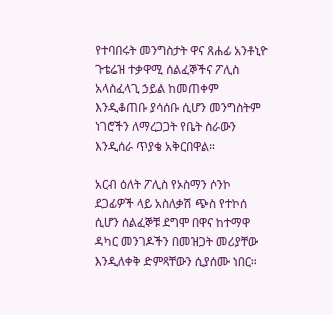የተባበሩት መንግስታት ዋና ጸሐፊ አንቶኒዮ ጉቴሬዝ ተቃዋሚ ሰልፈኞችና ፖሊስ አላስፈላጊ ኃይል ከመጠቀም እንዲቆጠቡ ያሳሰቡ ሲሆን መንግስትም ነገሮችን ለማረጋጋት የቤት ስራውን እንዲሰራ ጥያቄ አቅርበዋል።

አርብ ዕለት ፖሊስ የኦስማን ሶንኮ ደጋፊዎች ላይ አስለቃሽ ጭስ የተኮሰ ሲሆን ሰልፈኞቹ ደግሞ በዋና ከተማዋ ዳካር መንገዶችን በመዝጋት መሪያቸው እንዲለቀቅ ድምጻቸውን ሲያሰሙ ነበር።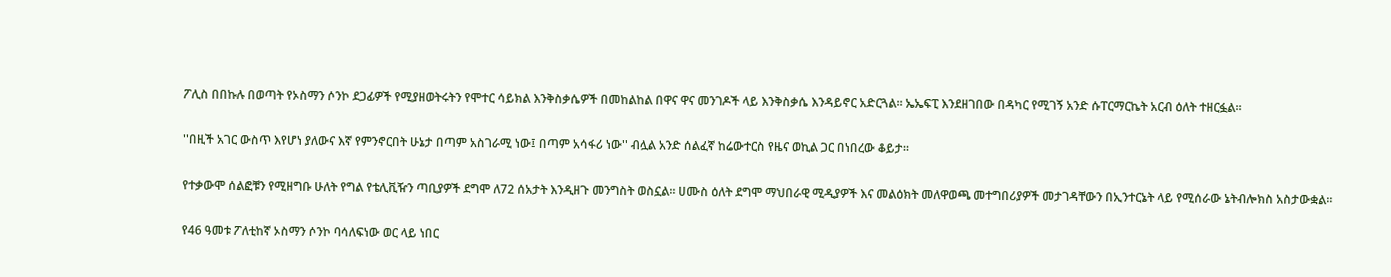ፖሊስ በበኩሉ በወጣት የኦስማን ሶንኮ ደጋፊዎች የሚያዘወትሩትን የሞተር ሳይክል እንቅስቃሴዎች በመከልከል በዋና ዋና መንገዶች ላይ እንቅስቃሴ እንዳይኖር አድርጓል። ኤኤፍፒ እንደዘገበው በዳካር የሚገኝ አንድ ሱፐርማርኬት አርብ ዕለት ተዘርፏል።

''በዚች አገር ውስጥ እየሆነ ያለውና እኛ የምንኖርበት ሁኔታ በጣም አስገራሚ ነው፤ በጣም አሳፋሪ ነው'' ብሏል አንድ ሰልፈኛ ከሬውተርስ የዜና ወኪል ጋር በነበረው ቆይታ።

የተቃውሞ ሰልፎቹን የሚዘግቡ ሁለት የግል የቴሊቪዥን ጣቢያዎች ደግሞ ለ72 ሰአታት እንዲዘጉ መንግስት ወስኗል። ሀሙስ ዕለት ደግሞ ማህበራዊ ሚዲያዎች እና መልዕክት መለዋወጫ መተግበሪያዎች መታገዳቸውን በኢንተርኔት ላይ የሚሰራው ኔትብሎክስ አስታውቋል።

የ46 ዓመቱ ፖለቲከኛ ኦስማን ሶንኮ ባሳለፍነው ወር ላይ ነበር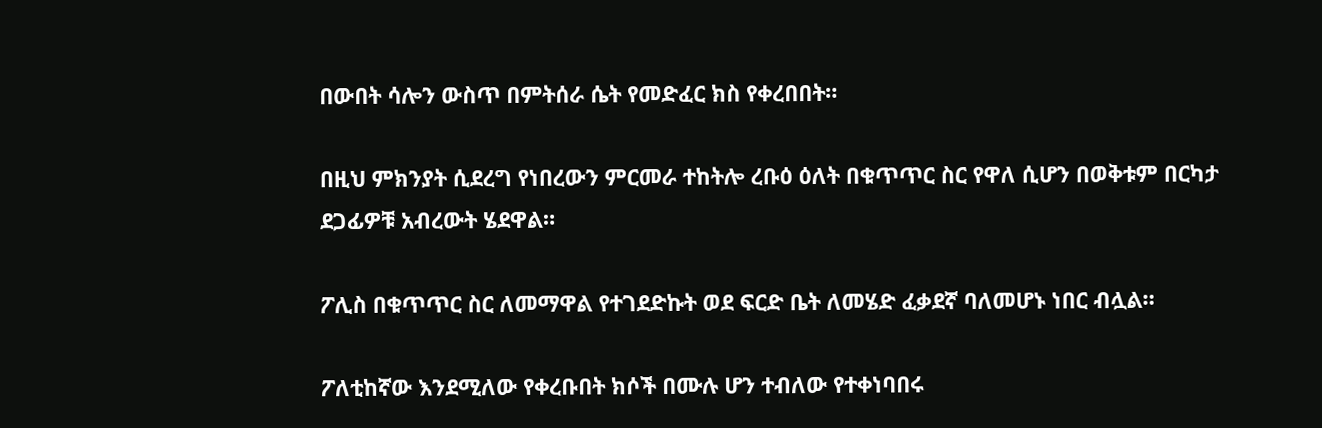በውበት ሳሎን ውስጥ በምትሰራ ሴት የመድፈር ክስ የቀረበበት።

በዚህ ምክንያት ሲደረግ የነበረውን ምርመራ ተከትሎ ረቡዕ ዕለት በቁጥጥር ስር የዋለ ሲሆን በወቅቱም በርካታ ደጋፊዎቹ አብረውት ሄደዋል።

ፖሊስ በቁጥጥር ስር ለመማዋል የተገደድኩት ወደ ፍርድ ቤት ለመሄድ ፈቃደኛ ባለመሆኑ ነበር ብሏል።

ፖለቲከኛው እንደሚለው የቀረቡበት ክሶች በሙሉ ሆን ተብለው የተቀነባበሩ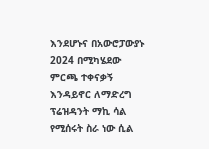እንደሆኑና በአውሮፓውያኑ 2024 በሚካሄደው ምርጫ ተቀናቃኝ እንዳይኖር ለማድረግ ፕሬዝዳንት ማኪ ሳል የሚሰሩት ስራ ነው ሲል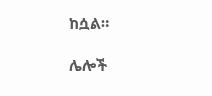ከሷል።

ሌሎች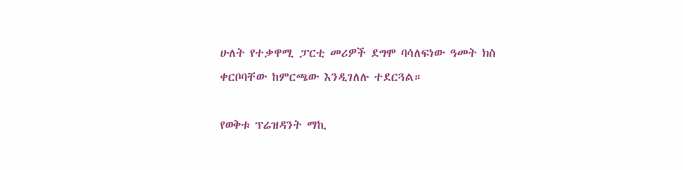ሁለት የተቃዋሚ ፓርቲ መሪዎች ደግሞ ባሳለፍነው ዓመት ክስ ቀርቦባቸው ከምርጫው እንዲገለሉ ተደርጓል።

የወቅቱ ፕሬዝዳንት ማኪ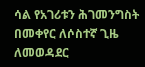ሳል የአገሪቱን ሕገመንግስት በመቀየር ለሶስተኛ ጊዜ ለመወዳደር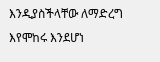እንዲያስችላቸው ለማድረግ እየሞከሩ እንደሆነ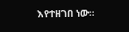እየተዘገበ ነው።